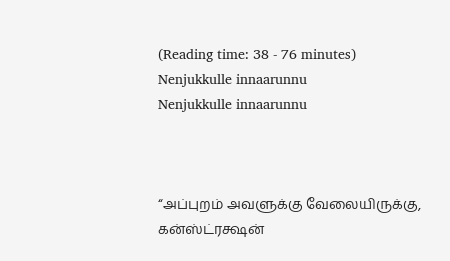(Reading time: 38 - 76 minutes)
Nenjukkulle innaarunnu
Nenjukkulle innaarunnu



“அப்புறம் அவளுக்கு வேலையிருக்கு, கன்ஸ்ட்ரக்ஷன்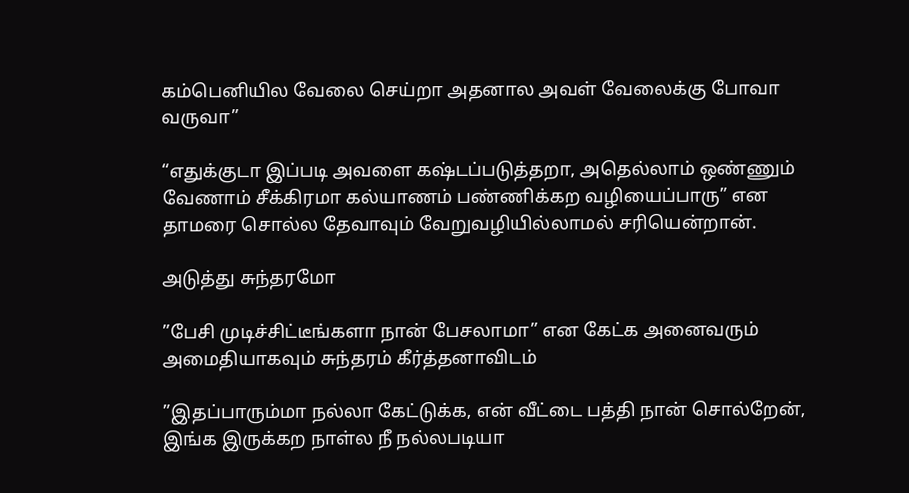கம்பெனியில வேலை செய்றா அதனால அவள் வேலைக்கு போவா வருவா”

“எதுக்குடா இப்படி அவளை கஷ்டப்படுத்தறா, அதெல்லாம் ஒண்ணும் வேணாம் சீக்கிரமா கல்யாணம் பண்ணிக்கற வழியைப்பாரு” என தாமரை சொல்ல தேவாவும் வேறுவழியில்லாமல் சரியென்றான்.

அடுத்து சுந்தரமோ

”பேசி முடிச்சிட்டீங்களா நான் பேசலாமா” என கேட்க அனைவரும் அமைதியாகவும் சுந்தரம் கீர்த்தனாவிடம்

”இதப்பாரும்மா நல்லா கேட்டுக்க, என் வீட்டை பத்தி நான் சொல்றேன், இங்க இருக்கற நாள்ல நீ நல்லபடியா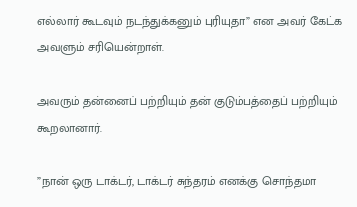எல்லார் கூடவும் நடந்துக்கனும் புரியுதா” என அவர் கேட்க அவளும் சரியென்றாள்.

அவரும் தன்னைப் பற்றியும் தன் குடும்பத்தைப் பற்றியும் கூறலானார்.

”நான் ஒரு டாக்டர், டாக்டர் சுந்தரம் எனக்கு சொந்தமா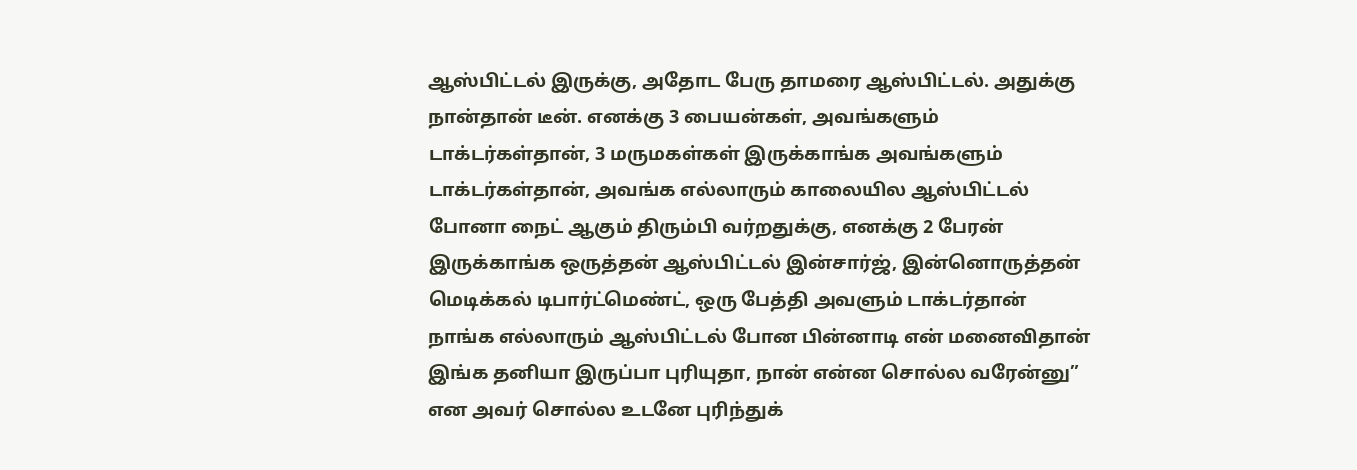ஆஸ்பிட்டல் இருக்கு, அதோட பேரு தாமரை ஆஸ்பிட்டல். அதுக்கு நான்தான் டீன். எனக்கு 3 பையன்கள், அவங்களும் டாக்டர்கள்தான், 3 மருமகள்கள் இருக்காங்க அவங்களும் டாக்டர்கள்தான், அவங்க எல்லாரும் காலையில ஆஸ்பிட்டல் போனா நைட் ஆகும் திரும்பி வர்றதுக்கு, எனக்கு 2 பேரன் இருக்காங்க ஒருத்தன் ஆஸ்பிட்டல் இன்சார்ஜ், இன்னொருத்தன் மெடிக்கல் டிபார்ட்மெண்ட், ஒரு பேத்தி அவளும் டாக்டர்தான்  நாங்க எல்லாரும் ஆஸ்பிட்டல் போன பின்னாடி என் மனைவிதான் இங்க தனியா இருப்பா புரியுதா, நான் என்ன சொல்ல வரேன்னு” என அவர் சொல்ல உடனே புரிந்துக்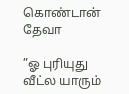கொண்டான் தேவா

”ஓ புரியுது வீட்ல யாரும்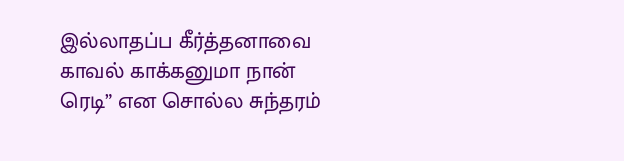இல்லாதப்ப கீர்த்தனாவை காவல் காக்கனுமா நான் ரெடி” என சொல்ல சுந்தரம்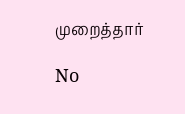முறைத்தார்

No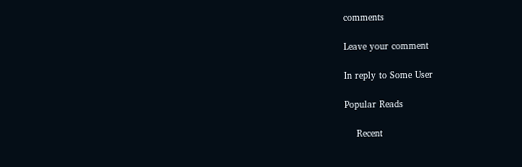comments

Leave your comment

In reply to Some User

Popular Reads

    Recent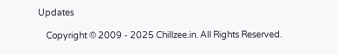Updates

    Copyright © 2009 - 2025 Chillzee.in. All Rights Reserved.